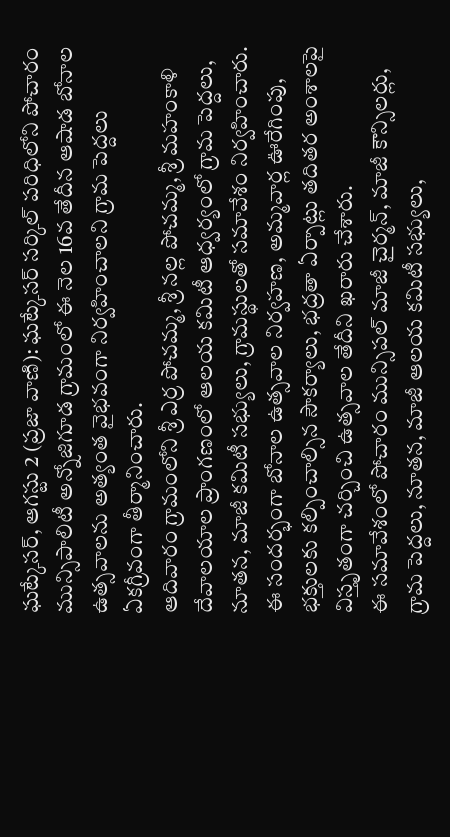ఘట్కేసర్, ఆగస్టు 2 (ప్రజా వాణి): ఘట్కేసర్ సర్కిల్ పరిధిలోని పోచారం మున్సిపాలిటీ అన్నోజిగూడ గ్రామంలో ఈ నెల 16వ తేదీన ఆషాడ బోనాల ఉత్సవాలను అత్యంత వైభవంగా నిర్వహించాలని గ్రామ పెద్దలు ఏకగ్రీవంగా తీర్మానించారు.
ఆదివారం గ్రామంలోని శ్రీ ఎర్ర పోచమ్మ, శ్రీ నల్ల పోచమ్మ, శ్రీ మహంకాళి దేవాలయాల ప్రాంగణంలో ఆలయ కమిటీ ఆధ్వర్యంలో గ్రామ పెద్దలు, నూతన, మాజీ కమిటీ సభ్యులు, గ్రామస్థులతో సమావేశం నిర్వహించారు. ఈ సందర్భంగా బోనాల ఉత్సవాల నిర్వహణ, అమ్మవార్ల ఊరేగింపు, భక్తులకు కల్పించాల్సిన సౌకర్యాలు, భద్రతా ఏర్పాట్లు తదితర అంశాలపై విస్తృతంగా చర్చించి ఉత్సవాల తేదీని ఖరారు చేశారు.
ఈ సమావేశంలో పోచారం మున్సిపల్ మాజీ చైర్మన్, మాజీ కౌన్సిలర్లు, గ్రామ పెద్దలు, నూతన, మాజీ ఆలయ కమిటీ సభ్యులు,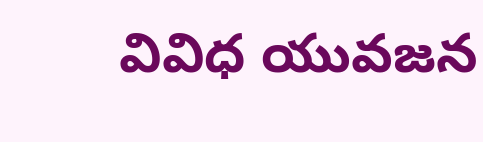వివిధ యువజన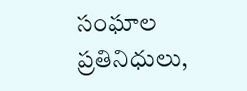సంఘాల ప్రతినిధులు,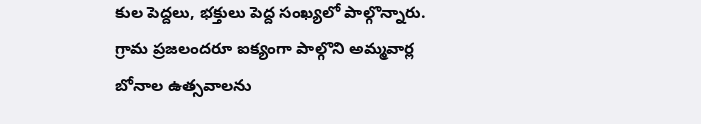కుల పెద్దలు, భక్తులు పెద్ద సంఖ్యలో పాల్గొన్నారు. గ్రామ ప్రజలందరూ ఐక్యంగా పాల్గొని అమ్మవార్ల బోనాల ఉత్సవాలను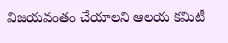విజయవంతం చేయాలని ఆలయ కమిటీ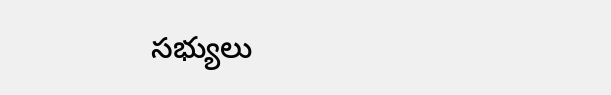సభ్యులు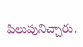పిలుపునిచ్చారు.